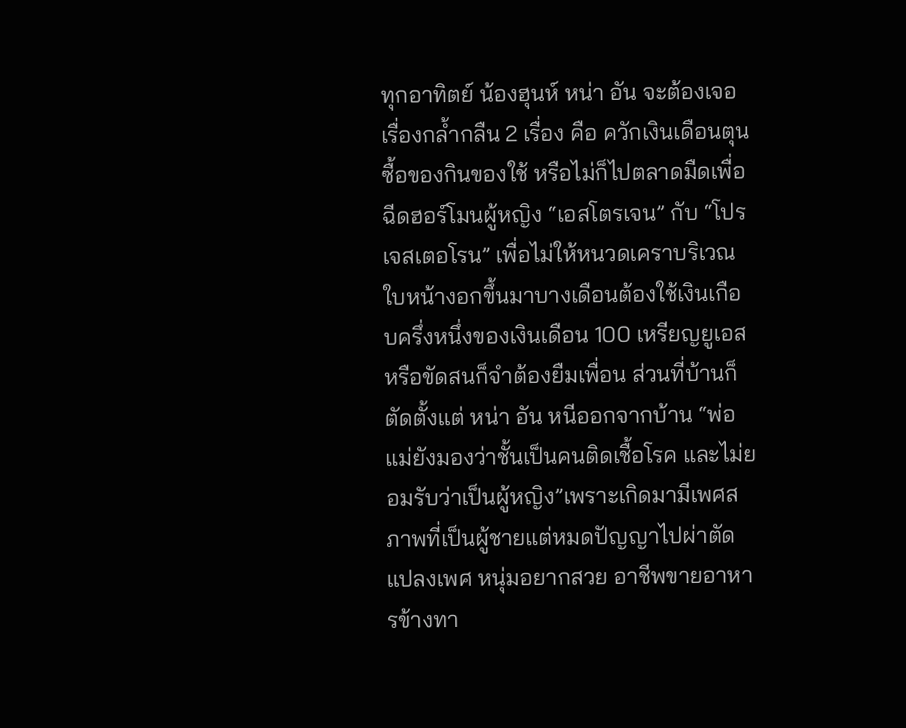ทุกอาทิตย์ น้องฮุนห์ หน่า อัน จะต้องเจอเรื่องกล้ำกลืน 2 เรื่อง คือ ควักเงินเดือนตุนซื้อของกินของใช้ หรือไม่ก็ไปตลาดมืดเพื่อฉีดฮอร์โมนผู้หญิง “เอสโตรเจน” กับ “โปรเจสเตอโรน” เพื่อไม่ให้หนวดเคราบริเวณใบหน้างอกขึ้นมาบางเดือนต้องใช้เงินเกือบครึ่งหนึ่งของเงินเดือน 100 เหรียญยูเอส หรือขัดสนก็จำต้องยืมเพื่อน ส่วนที่บ้านก็ตัดตั้งแต่ หน่า อัน หนีออกจากบ้าน “พ่อแม่ยังมองว่าชั้นเป็นคนติดเชื้อโรค และไม่ยอมรับว่าเป็นผู้หญิง”เพราะเกิดมามีเพศสภาพที่เป็นผู้ชายแต่หมดปัญญาไปผ่าตัดแปลงเพศ หนุ่มอยากสวย อาชีพขายอาหารข้างทา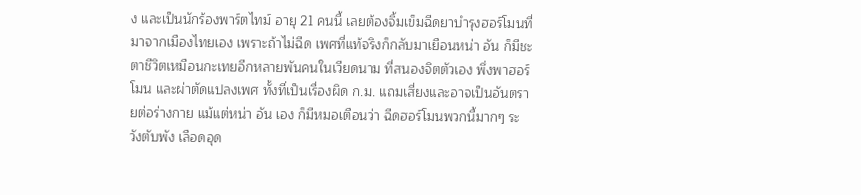ง และเป็นนักร้องพาร์ตไทม์ อายุ 21 คนนี้ เลยต้องจิ้มเข็มฉีดยาบำรุงฮอร์โมนที่มาจากเมืองไทยเอง เพราะถ้าไม่ฉีด เพศที่แท้จริงก็กลับมาเยือนหน่า อัน ก็มีชะตาชีวิตเหมือนกะเทยอีกหลายพันคนในเวียดนาม ที่สนองจิตตัวเอง พึ่งพาฮอร์โมน และผ่าตัดแปลงเพศ ทั้งที่เป็นเรื่องผิด ก.ม. แถมเสี่ยงและอาจเป็นอันตรายต่อร่างกาย แม้แต่หน่า อัน เอง ก็มีหมอเตือนว่า ฉีดฮอร์โมนพวกนี้มากๆ ระวังตับพัง เลือดอุด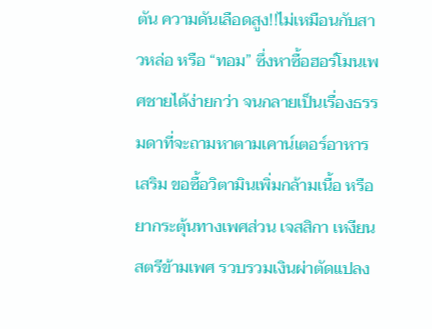ตัน ความดันเลือดสูง!!ไม่เหมือนกับสาวหล่อ หรือ “ทอม” ซึ่งหาซื้อฮอร์โมนเพศชายได้ง่ายกว่า จนกลายเป็นเรื่องธรรมดาที่จะถามหาตามเคาน์เตอร์อาหารเสริม ขอซื้อวิตามินเพิ่มกล้ามเนื้อ หรือยากระตุ้นทางเพศส่วน เจสสิกา เหงียน สตรีข้ามเพศ รวบรวมเงินผ่าตัดแปลง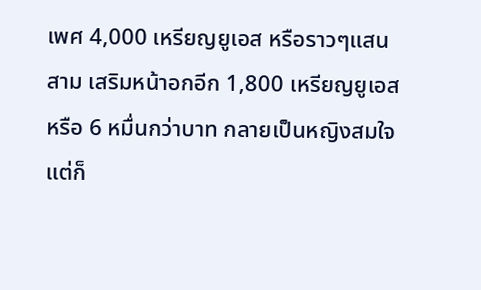เพศ 4,000 เหรียญยูเอส หรือราวๆแสนสาม เสริมหน้าอกอีก 1,800 เหรียญยูเอส หรือ 6 หมื่นกว่าบาท กลายเป็นหญิงสมใจ แต่ก็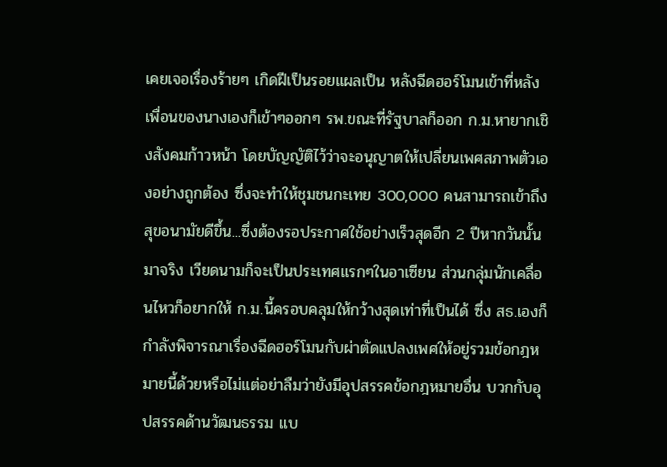เคยเจอเรื่องร้ายๆ เกิดฝีเป็นรอยแผลเป็น หลังฉีดฮอร์โมนเข้าที่หลัง เพื่อนของนางเองก็เข้าๆออกๆ รพ.ขณะที่รัฐบาลก็ออก ก.ม.หายากเชิงสังคมก้าวหน้า โดยบัญญัติไว้ว่าจะอนุญาตให้เปลี่ยนเพศสภาพตัวเองอย่างถูกต้อง ซึ่งจะทำให้ชุมชนกะเทย 300,000 คนสามารถเข้าถึงสุขอนามัยดีขึ้น...ซึ่งต้องรอประกาศใช้อย่างเร็วสุดอีก 2 ปีหากวันนั้นมาจริง เวียดนามก็จะเป็นประเทศแรกๆในอาเซียน ส่วนกลุ่มนักเคลื่อนไหวก็อยากให้ ก.ม.นี้ครอบคลุมให้กว้างสุดเท่าที่เป็นได้ ซึ่ง สธ.เองก็กำลังพิจารณาเรื่องฉีดฮอร์โมนกับผ่าตัดแปลงเพศให้อยู่รวมข้อกฎหมายนี้ด้วยหรือไม่แต่อย่าลืมว่ายังมีอุปสรรคข้อกฎหมายอื่น บวกกับอุปสรรคด้านวัฒนธรรม แบ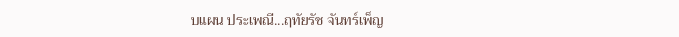บแผน ประเพณี...ฤทัยรัช จันทร์เพ็ญ